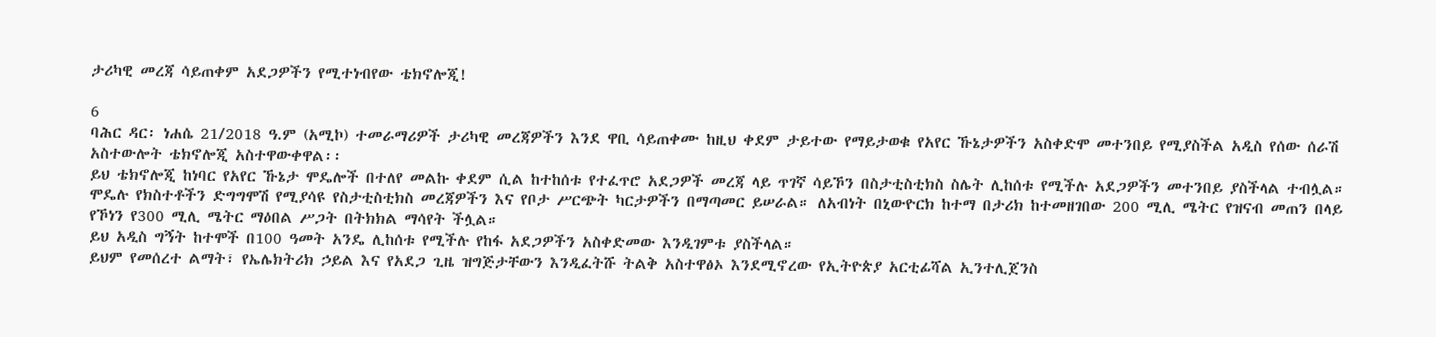ታሪካዊ መረጃ ሳይጠቀም አደጋዎችን የሚተነብየው ቴክኖሎጂ!

6
ባሕር ዳር፡ ነሐሴ 21/2018 ዓ.ም (አሚኮ) ተመራማሪዎች ታሪካዊ መረጃዎችን እንደ ዋቢ ሳይጠቀሙ ከዚህ ቀደም ታይተው የማይታወቁ የአየር ኹኔታዎችን አስቀድሞ መተንበይ የሚያስችል አዲስ የሰው ሰራሽ አስተውሎት ቴክኖሎጂ አስተዋውቀዋል፡፡
ይህ ቴክኖሎጂ ከነባር የአየር ኹኔታ ሞዴሎች በተለየ መልኩ ቀደም ሲል ከተከሰቱ የተፈጥሮ አደጋዎች መረጃ ላይ ጥገኛ ሳይኾን በስታቲስቲክስ ስሌት ሊከሰቱ የሚችሉ አደጋዎችን መተንበይ ያስችላል ተብሏል።
ሞዴሉ የክስተቶችን ድግግሞሽ የሚያሳዩ የስታቲስቲክስ መረጃዎችን እና የቦታ ሥርጭት ካርታዎችን በማጣመር ይሠራል። ለአብነት በኒውዮርክ ከተማ በታሪክ ከተመዘገበው 200 ሚሊ ሜትር የዝናብ መጠን በላይ የኾነን የ300 ሚሊ ሜትር ማዕበል ሥጋት በትክክል ማሳየት ችሏል።
ይህ አዲስ ግኝት ከተሞች በ100 ዓመት አንዴ ሊከሰቱ የሚችሉ የከፋ አደጋዎችን አስቀድመው እንዲገምቱ ያስችላል።
ይህም የመሰረተ ልማት፣ የኤሌክትሪክ ኃይል እና የአደጋ ጊዜ ዝግጅታቸውን እንዲፈትሹ ትልቅ አስተዋፅኦ እንደሚኖረው የኢትዮጵያ አርቲፊሻል ኢንተሊጀንስ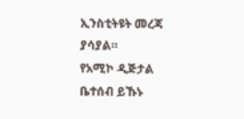ኢንስቲትዩት መረጃ ያሳያል።
የአሚኮ ዲጅታል ቤተሰብ ይኹኑ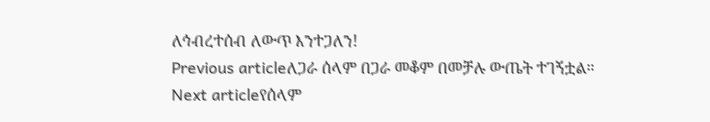ለኅብረተሰብ ለውጥ እንተጋለን!
Previous articleለጋራ ሰላም በጋራ መቆም በመቻሉ ውጤት ተገኝቷል።
Next articleየሰላም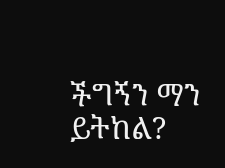ችግኝን ማን ይትከል?